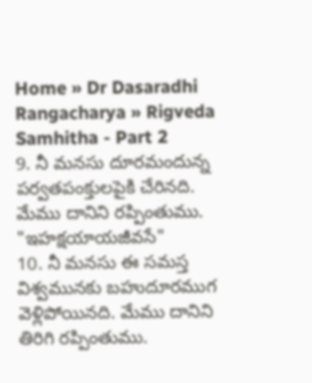Home » Dr Dasaradhi Rangacharya » Rigveda Samhitha - Part 2
9. నీ మనసు దూరమందున్న పర్వతపంక్తులపైకి చేరినది. మేము దానిని రప్పింతుము. "ఇహక్షయాయజీవసే"
10. నీ మనసు ఈ సమస్త విశ్వమునకు బహుదూరముగ వెళ్లిపోయినది. మేము దానిని తిరిగి రప్పింతుము.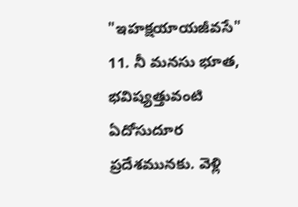"ఇహక్షయాయజీవసే"
11. నీ మనసు భూత, భవిష్యత్తువంటి ఏదోసుదూర ప్రదేశమునకు. వెళ్లి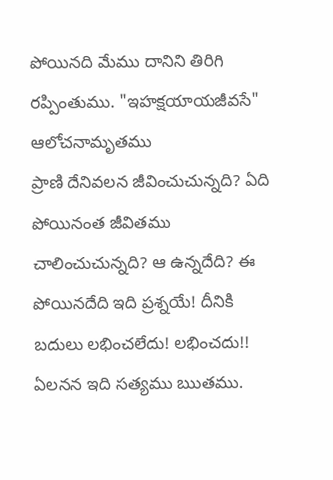పోయినది మేము దానిని తిరిగి రప్పింతుము. "ఇహక్షయాయజీవసే"
ఆలోచనామృతము
ప్రాణి దేనివలన జీవించుచున్నది? ఏది పోయినంత జీవితము చాలించుచున్నది? ఆ ఉన్నదేది? ఈ పోయినదేది ఇది ప్రశ్నయే! దీనికి బదులు లభించలేదు! లభించదు!! ఏలనన ఇది సత్యము ఋతము.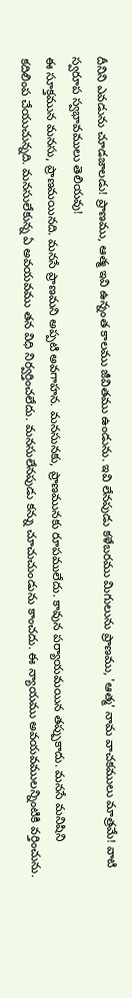దీనిని ఎవడును చూడజాలడు! ప్రాణము, ఆత్మ ఇవి ఉన్నంత కాలము జీవితము ఉండును. ఇవి లేనపుడు కళేబరము మిగులును ప్రాణము, 'ఆత్మ' నామ వాచకములు మాత్రమే! వాటి స్వరూప స్వభావములు తెలియవు!
ఈ సూక్తమున మనసు, ప్రాణమయినది. మనసే ప్రాణమని అప్పటి అవగాహన. మనసునకు, ప్రాణమునకు రూపములేదు. కావున పర్యాయమయిన తప్పుకాదు. మనసే మనిషిని కదిలింప చేయుచున్నది. మనసులేకున్న ఏ అవయవము తన విధి నిర్వర్తించలేదు. మనసులేనపుడు కన్ను చూచుచుండును కాంచదు. ఈ న్యాయము అవయవములన్నింటికి వర్తించును.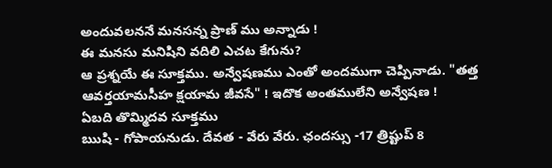అందువలననే మనసన్న ప్రాణ్ ము అన్నాడు !
ఈ మనసు మనిషిని వదిలి ఎచట కేగును?
ఆ ప్రశ్నయే ఈ సూక్తము. అన్వేషణము ఎంతో అందముగా చెప్పినాడు. "తత్త ఆవర్తయామసీహ క్షయామ జీవసే" ! ఇదొక అంతములేని అన్వేషణ !
ఏబది తొమ్మిదవ సూక్తము
ఋషి - గోపాయనుడు. దేవత - వేరు వేరు. ఛందస్సు -17 త్రిష్టుప్ 8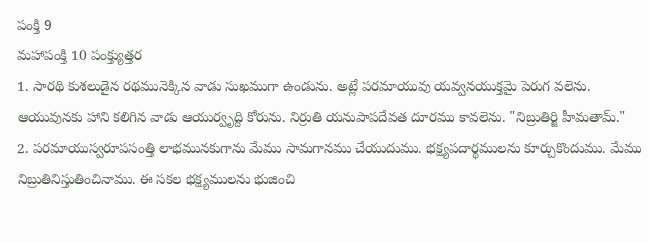పంక్తి 9
మహాపంక్తి 10 పంక్త్యుత్తర
1. సారథి కుశలుడైన రథమునెక్కిన వాడు సుఖముగా ఉండును. అట్లే పరమాయువు యవ్వనయుక్తమై పెరుగ వలెను. ఆయువునకు హాని కలిగిన వాడు ఆయుర్వృద్ది కోరును. నిర్రుతి యనుపాపదేవత దూరము కావలెను. "నిబ్రుతిర్జి హీమతామ్."
2. పరమాయుస్వరూపసంత్తి లాభమునకుగాను మేము సామగానము చేయుదుము. భక్ష్యపదార్థములను కూర్చుకొందుము. మేము నిబ్రుతినిస్తుతించినాము. ఈ సకల భక్ష్యములను భుజించి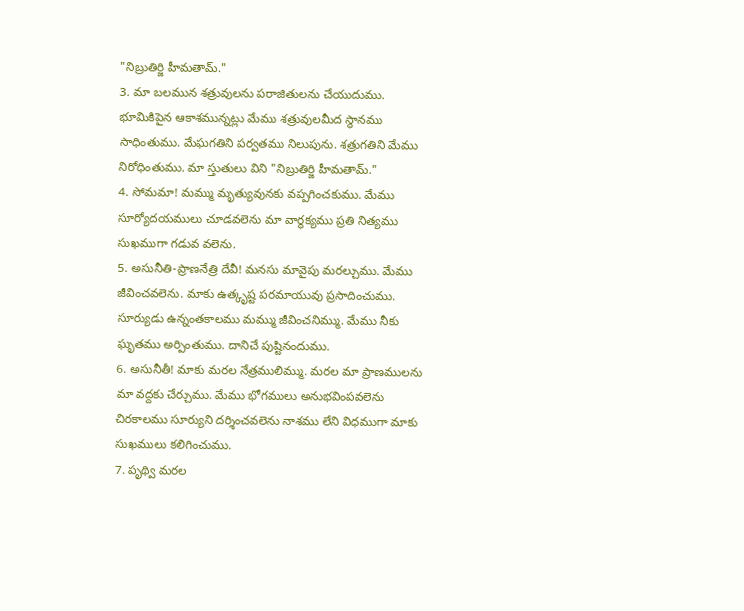"నిబ్రుతిర్జి హీమతామ్."
3. మా బలమున శత్రువులను పరాజితులను చేయుదుము. భూమికిపైన ఆకాశమున్నట్లు మేము శత్రువులమీద స్థానము సాధింతుము. మేఘగతిని పర్వతము నిలుపును. శత్రుగతిని మేము నిరోధింతుము. మా స్తుతులు విని "నిబ్రుతిర్జి హీమతామ్."
4. సోమమా! మమ్ము మృత్యువునకు వప్పగించకుము. మేము సూర్యోదయములు చూడవలెను మా వార్థక్యము ప్రతి నిత్యము సుఖముగా గడువ వలెను.
5. అసునీతి-ప్రాణనేత్రి దేవీ! మనసు మావైపు మరల్చుము. మేము జీవించవలెను. మాకు ఉత్కృష్ట పరమాయువు ప్రసాదించుము. సూర్యుడు ఉన్నంతకాలము మమ్ము జీవించనిమ్ము. మేము నీకు ఘృతము అర్పింతుము. దానిచే పుష్టినందుము.
6. అసునీతీ! మాకు మరల నేత్రములిమ్ము. మరల మా ప్రాణములను మా వద్దకు చేర్చుము. మేము భోగములు అనుభవింపవలెను చిరకాలము సూర్యుని దర్శించవలెను నాశము లేని విధముగా మాకు సుఖములు కలిగించుము.
7. పృథ్వి మరల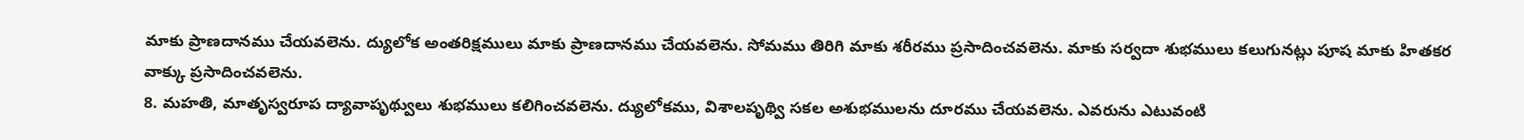మాకు ప్రాణదానము చేయవలెను. ద్యులోక అంతరిక్షములు మాకు ప్రాణదానము చేయవలెను. సోమము తిరిగి మాకు శరీరము ప్రసాదించవలెను. మాకు సర్వదా శుభములు కలుగునట్లు పూష మాకు హితకర వాక్కు ప్రసాదించవలెను.
8. మహతి, మాతృస్వరూప ద్యావాపృథ్వులు శుభములు కలిగించవలెను. ద్యులోకము, విశాలపృథ్వి సకల అశుభములను దూరము చేయవలెను. ఎవరును ఎటువంటి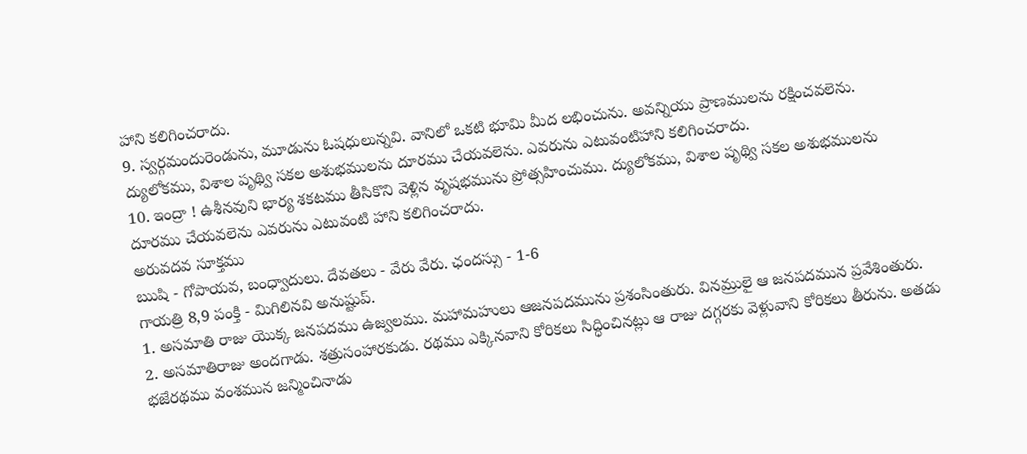హాని కలిగించరాదు.
9. స్వర్గమందురెండును, మూడును ఓషధులున్నవి. వానిలో ఒకటి భూమి మీద లభించును. అవన్నియు ప్రాణములను రక్షించవలెను. ద్యులోకము, విశాల పృథ్వి సకల అశుభములను దూరము చేయవలెను. ఎవరును ఎటువంటిహాని కలిగించరాదు.
10. ఇంద్రా ! ఉశీనవుని భార్య శకటము తీసికొని వెళ్లిన వృషభమును ప్రోత్సహించుము. ద్యులోకము, విశాల పృథ్వి సకల అశుభములను దూరము చేయవలెను ఎవరును ఎటువంటి హాని కలిగించరాదు.
అరువదవ సూక్తము
ఋషి - గోపాయవ, బంధ్వాదులు. దేవతలు - వేరు వేరు. ఛందస్సు - 1-6
గాయత్రి 8,9 పంక్తి - మిగిలినవి అనుష్టుప్.
1. అసమాతి రాజు యొక్క జనపదము ఉజ్వలము. మహామహులు ఆజనపదమును ప్రశంసింతురు. వినమ్రులై ఆ జనపదమున ప్రవేశింతురు.
2. అసమాతిరాజు అందగాడు. శత్రుసంహారకుడు. రథము ఎక్కినవాని కోరికలు సిద్ధించినట్లు ఆ రాజు దగ్గరకు వెళ్లువాని కోరికలు తీరును. అతడు భజేరథము వంశమున జన్మించినాడు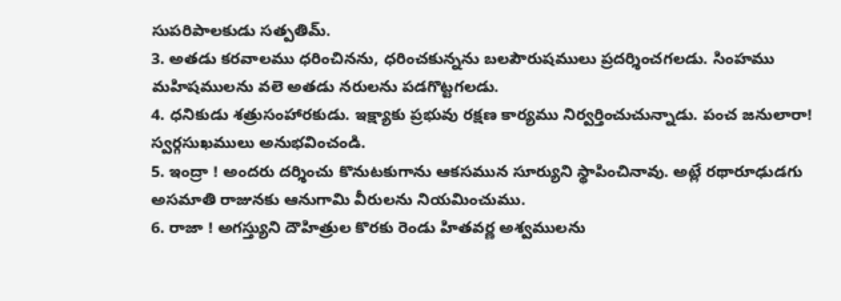సుపరిపాలకుడు సత్పతిమ్.
3. అతడు కరవాలము ధరించినను, ధరించకున్నను బలపౌరుషములు ప్రదర్శించగలడు. సింహము మహిషములను వలె అతడు నరులను పడగొట్టగలడు.
4. ధనికుడు శత్రుసంహారకుడు. ఇక్ష్యాకు ప్రభువు రక్షణ కార్యము నిర్వర్తించుచున్నాడు. పంచ జనులారా! స్వర్గసుఖములు అనుభవించండి.
5. ఇంద్రా ! అందరు దర్శించు కొనుటకుగాను ఆకసమున సూర్యుని స్థాపించినావు. అట్లే రథారూఢుడగు అసమాతి రాజునకు ఆనుగామి వీరులను నియమించుము.
6. రాజా ! అగస్త్యుని దౌహిత్రుల కొరకు రెండు హితవర్ణ అశ్వములను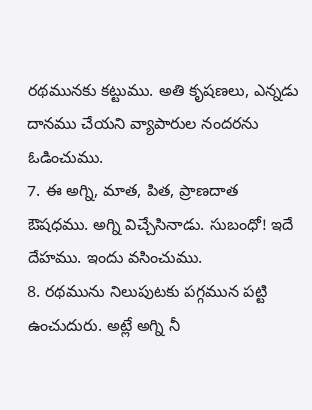రథమునకు కట్టుము. అతి కృషణలు, ఎన్నడు దానము చేయని వ్యాపారుల నందరను ఓడించుము.
7. ఈ అగ్ని, మాత, పిత, ప్రాణదాత ఔషధము. అగ్ని విచ్చేసినాడు. సుబంధో! ఇదే దేహము. ఇందు వసించుము.
8. రథమును నిలుపుటకు పగ్గమున పట్టి ఉంచుదురు. అట్లే అగ్ని నీ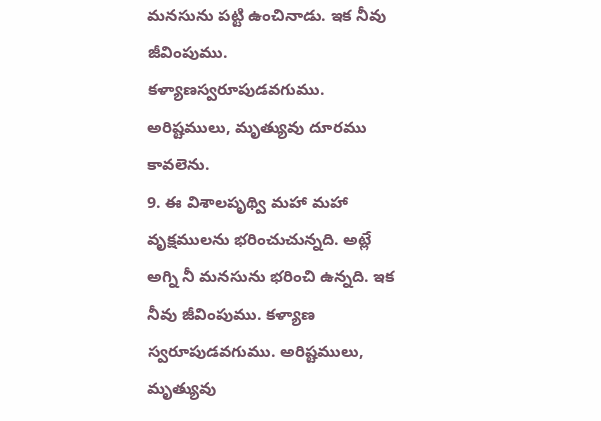మనసును పట్టి ఉంచినాడు. ఇక నీవు జీవింపుము. కళ్యాణస్వరూపుడవగుము. అరిష్టములు, మృత్యువు దూరము కావలెను.
9. ఈ విశాలపృథ్వి మహా మహా వృక్షములను భరించుచున్నది. అట్లే అగ్ని నీ మనసును భరించి ఉన్నది. ఇక నీవు జీవింపుము. కళ్యాణ స్వరూపుడవగుము. అరిష్టములు, మృత్యువు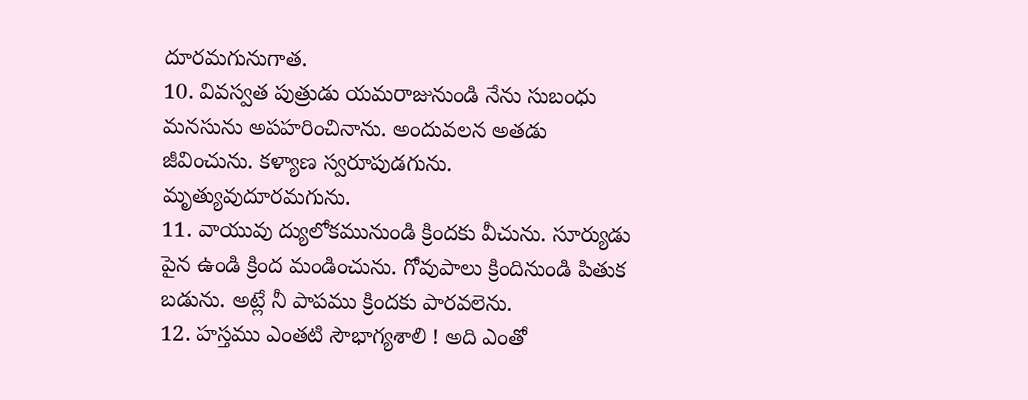దూరమగునుగాత.
10. వివస్వత పుత్రుడు యమరాజునుండి నేను సుబంధు మనసును అపహరించినాను. అందువలన అతడు జీవించును. కళ్యాణ స్వరూపుడగును. మృత్యువుదూరమగును.
11. వాయువు ద్యులోకమునుండి క్రిందకు వీచును. సూర్యుడు పైన ఉండి క్రింద మండించును. గోవుపాలు క్రిందినుండి పితుక బడును. అట్లే నీ పాపము క్రిందకు పారవలెను.
12. హస్తము ఎంతటి సౌభాగ్యశాలి ! అది ఎంతో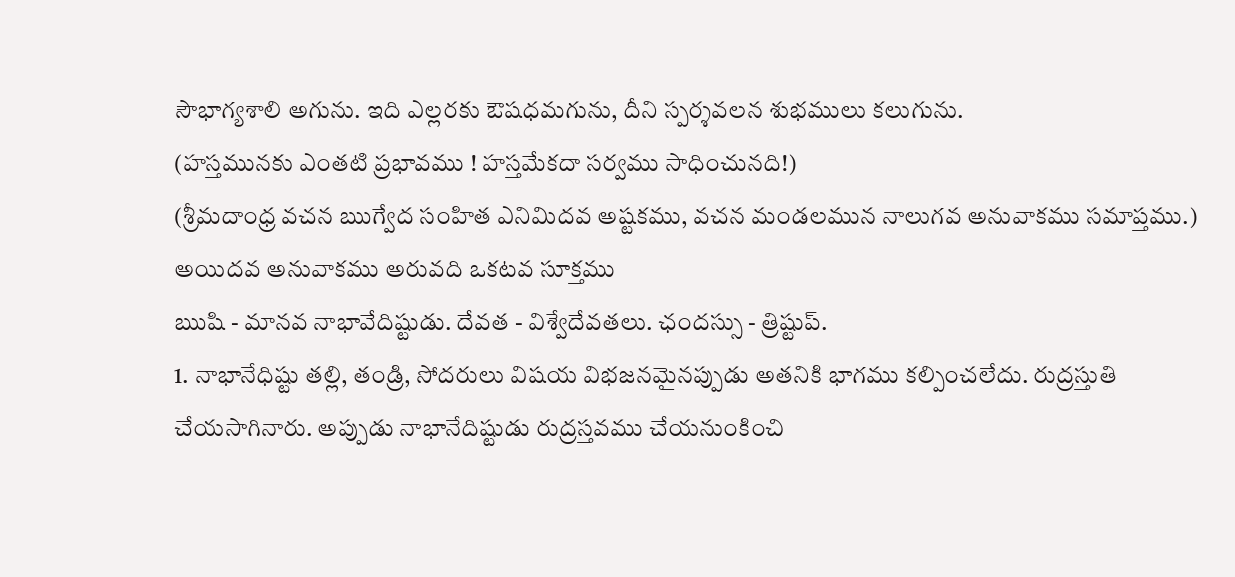సౌభాగ్యశాలి అగును. ఇది ఎల్లరకు ఔషధమగును, దీని స్పర్శవలన శుభములు కలుగును.
(హస్తమునకు ఎంతటి ప్రభావము ! హస్తమేకదా సర్వము సాధించునది!)
(శ్రీమదాంధ్ర వచన ఋగ్వేద సంహిత ఎనిమిదవ అష్టకము, వచన మండలమున నాలుగవ అనువాకము సమాప్తము.)
అయిదవ అనువాకము అరువది ఒకటవ సూక్తము
ఋషి - మానవ నాభావేదిష్టుడు. దేవత - విశ్వేదేవతలు. ఛందస్సు - త్రిష్టుప్.
1. నాభానేధిష్టు తల్లి, తండ్రి, సోదరులు విషయ విభజనమైనప్పుడు అతనికి భాగము కల్పించలేదు. రుద్రస్తుతి చేయసాగినారు. అప్పుడు నాభానేదిష్టుడు రుద్రస్తవము చేయనుంకించి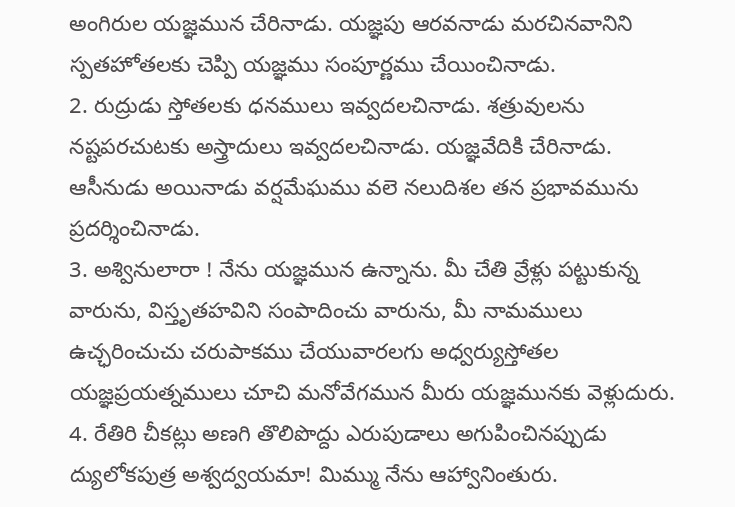అంగిరుల యజ్ఞమున చేరినాడు. యజ్ఞపు ఆరవనాడు మరచినవానిని స్పతహోతలకు చెప్పి యజ్ఞము సంపూర్ణము చేయించినాడు.
2. రుద్రుడు స్తోతలకు ధనములు ఇవ్వదలచినాడు. శత్రువులను నష్టపరచుటకు అస్త్రాదులు ఇవ్వదలచినాడు. యజ్ఞవేదికి చేరినాడు. ఆసీనుడు అయినాడు వర్షమేఘము వలె నలుదిశల తన ప్రభావమును ప్రదర్శించినాడు.
3. అశ్వినులారా ! నేను యజ్ఞమున ఉన్నాను. మీ చేతి వ్రేళ్లు పట్టుకున్న వారును, విస్తృతహవిని సంపాదించు వారును, మీ నామములు ఉచ్ఛరించుచు చరుపాకము చేయువారలగు అధ్వర్యుస్తోతల యజ్ఞప్రయత్నములు చూచి మనోవేగమున మీరు యజ్ఞమునకు వెళ్లుదురు.
4. రేతిరి చీకట్లు అణగి తొలిపొద్దు ఎరుపుడాలు అగుపించినప్పుడు ద్యులోకపుత్ర అశ్వద్వయమా! మిమ్ము నేను ఆహ్వానింతురు.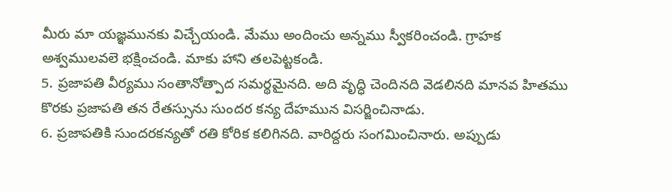మీరు మా యజ్ఞమునకు విచ్చేయండి. మేము అందించు అన్నము స్వీకరించండి. గ్రాహక అశ్వములవలె భక్షించండి. మాకు హాని తలపెట్టకండి.
5. ప్రజాపతి వీర్యము సంతానోత్పాద సమర్థమైనది. అది వృద్ధి చెందినది వెడలినది మానవ హితము కొరకు ప్రజాపతి తన రేతస్సును సుందర కన్య దేహమున విసర్జించినాడు.
6. ప్రజాపతికి సుందరకన్యతో రతి కోరిక కలిగినది. వారిద్దరు సంగమించినారు. అప్పుడు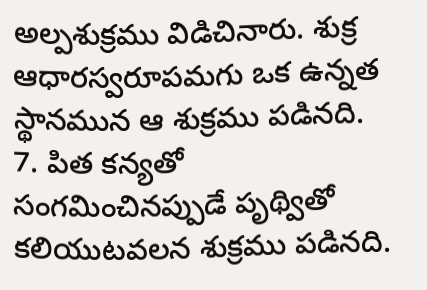అల్పశుక్రము విడిచినారు. శుక్ర ఆధారస్వరూపమగు ఒక ఉన్నత స్థానమున ఆ శుక్రము పడినది.
7. పిత కన్యతో సంగమించినప్పుడే పృథ్వితో కలియుటవలన శుక్రము పడినది.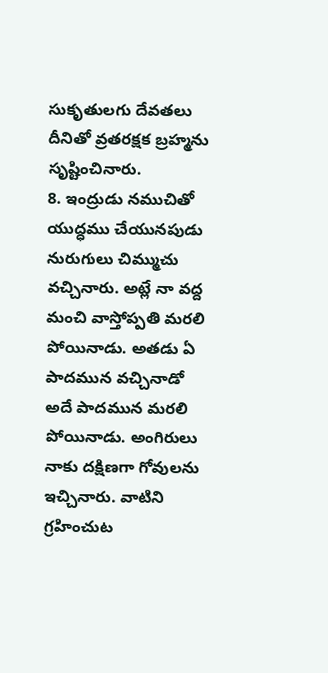సుకృతులగు దేవతలు దీనితో వ్రతరక్షక బ్రహ్మను సృష్టించినారు.
8. ఇంద్రుడు నముచితో యుద్ధము చేయునపుడు నురుగులు చిమ్ముచు వచ్చినారు. అట్లే నా వద్ద మంచి వాస్తోప్పతి మరలి పోయినాడు. అతడు ఏ పాదమున వచ్చినాడో అదే పాదమున మరలి పోయినాడు. అంగిరులు నాకు దక్షిణగా గోవులను ఇచ్చినారు. వాటిని గ్రహించుట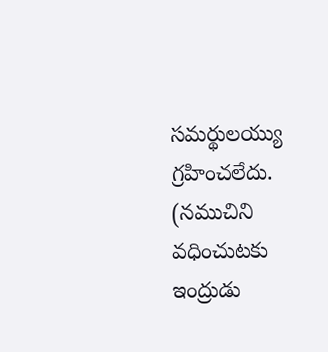సమర్థులయ్యు గ్రహించలేదు.
(నముచిని వధించుటకు ఇంద్రుడు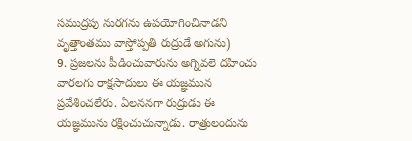సముద్రపు నురగను ఉపయోగించినాడని వృత్తాంతము వాస్తోప్పతి రుద్రుడే అగును)
9. ప్రజలను పీడించువారును అగ్నివలె దహించు వారలగు రాక్షసాదులు ఈ యజ్ఞమున ప్రవేశించలేరు. ఏలననగా రుద్రుడు ఈ యజ్ఞమును రక్షించుచున్నాడు. రాత్రులందును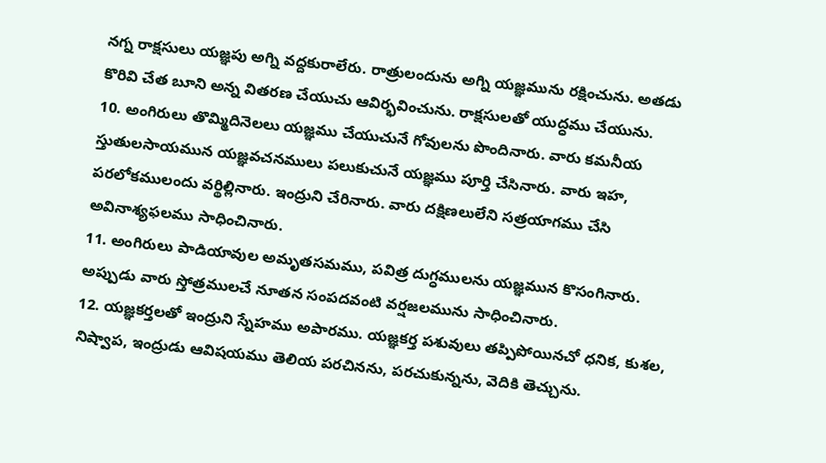నగ్న రాక్షసులు యజ్ఞపు అగ్ని వద్దకురాలేరు. రాత్రులందును అగ్ని యజ్ఞమును రక్షించును. అతడు కొరివి చేత బూని అన్న వితరణ చేయుచు ఆవిర్భవించును. రాక్షసులతో యుద్ధము చేయును.
10. అంగిరులు తొమ్మిదినెలలు యజ్ఞము చేయుచునే గోవులను పొందినారు. వారు కమనీయ స్తుతులసాయమున యజ్ఞవచనములు పలుకుచునే యజ్ఞము పూర్తి చేసినారు. వారు ఇహ, పరలోకములందు వర్థిల్లినారు. ఇంద్రుని చేరినారు. వారు దక్షిణలులేని సత్రయాగము చేసి అవినాశ్యఫలము సాధించినారు.
11. అంగిరులు పాడియావుల అమృతసమము, పవిత్ర దుగ్ధములను యజ్ఞమున కొసంగినారు. అప్పుడు వారు స్తోత్రములచే నూతన సంపదవంటి వర్షజలమును సాధించినారు.
12. యజ్ఞకర్తలతో ఇంద్రుని స్నేహము అపారము. యజ్ఞకర్త పశువులు తప్పిపోయినచో ధనిక, కుశల, నిష్వాప, ఇంద్రుడు ఆవిషయము తెలియ పరచినను, పరచుకున్నను, వెదికి తెచ్చును.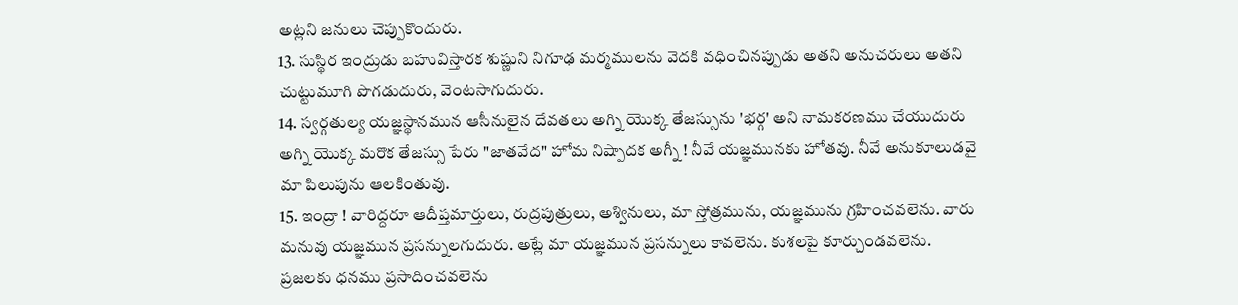అట్లని జనులు చెప్పుకొందురు.
13. సుస్థిర ఇంద్రుడు బహువిస్తారక శుష్ణుని నిగూఢ మర్మములను వెదకి వధించినప్పుడు అతని అనుచరులు అతని చుట్టుమూగి పొగడుదురు, వెంటసాగుదురు.
14. స్వర్గతుల్య యజ్ఞస్థానమున ఆసీనులైన దేవతలు అగ్ని యొక్క తేజస్సును 'భర్గ' అని నామకరణము చేయుదురు అగ్ని యొక్క మరొక తేజస్సు పేరు "జాతవేద" హోమ నిష్పాదక అగ్నీ ! నీవే యజ్ఞమునకు హోతవు. నీవే అనుకూలుడవై మా పిలుపును ఆలకింతువు.
15. ఇంద్రా ! వారిద్దరూ ఆదీప్తమార్తులు, రుద్రపుత్రులు, అశ్వినులు, మా స్తోత్రమును, యజ్ఞమును గ్రహించవలెను. వారు మనువు యజ్ఞమున ప్రసన్నులగుదురు. అట్లే మా యజ్ఞమున ప్రసన్నులు కావలెను. కుశలపై కూర్చుండవలెను. ప్రజలకు ధనము ప్రసాదించవలెను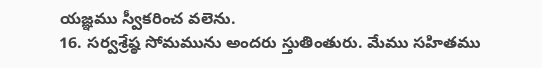యజ్ఞము స్వీకరించ వలెను.
16. సర్వశ్రేష్ఠ సోమమును అందరు స్తుతింతురు. మేము సహితము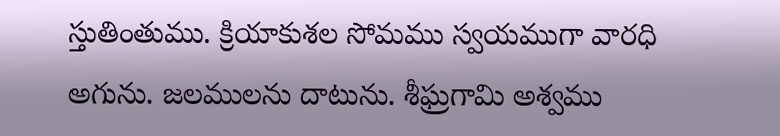స్తుతింతుము. క్రియాకుశల సోమము స్వయముగా వారధి అగును. జలములను దాటును. శీఘ్రగామి అశ్వము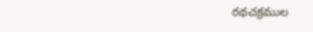రథచక్రముల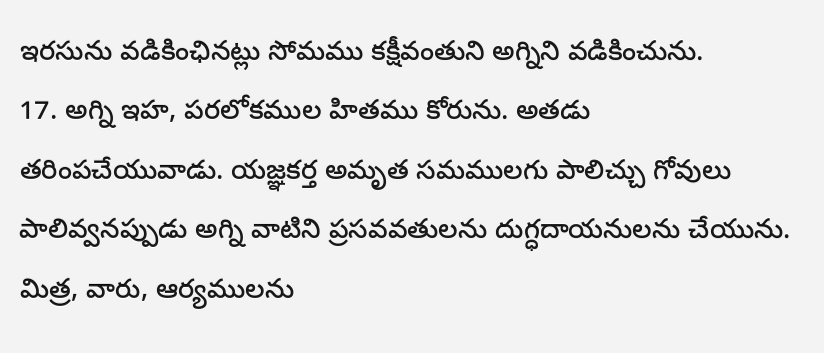ఇరసును వడికింఛినట్లు సోమము కక్షీవంతుని అగ్నిని వడికించును.
17. అగ్ని ఇహ, పరలోకముల హితము కోరును. అతడు తరింపచేయువాడు. యజ్ఞకర్త అమృత సమములగు పాలిచ్చు గోవులు పాలివ్వనప్పుడు అగ్ని వాటిని ప్రసవవతులను దుగ్ధదాయనులను చేయును. మిత్ర, వారు, ఆర్యములను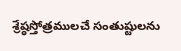శ్రేష్ఠస్తోత్రములచే సంతుష్టులను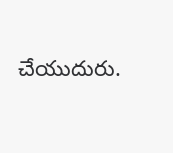చేయుదురు.